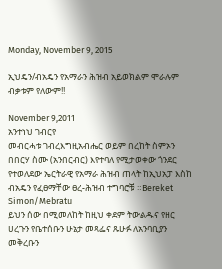Monday, November 9, 2015

ኢህዴን/ብአዴን የአማራን ሕዝብ አይወክልም ሞራሉም ብቃቱም የለውም!!

November 9,2011
አንተነህ ገብርየ
መብርሓቱ ገብረእግዚአብሔር ወይም በረከት ስምኦን በበርሃ ስሙ (አንበርብር) እየተባለ የሚታወቀው ጎንደር የተወለደው ኤርትራዊ የአማራ ሕዝብ ጠላት ከኢህአፓ እስከ ብአዴን የፈፀማቸው ፀረ-ሕዝብ ተግባሮቹ ።Bereket Simon/Mebratu
ይህን ሰው በሚመለከት ከዚህ ቀደም ትውልዱና የዘር ሀረጉን የቤተሰቡን ሁኔታ መጻፌና ጹሁፉ ለአንባቢያን መቅረቡን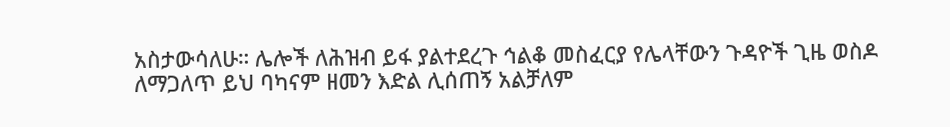አስታውሳለሁ። ሌሎች ለሕዝብ ይፋ ያልተደረጉ ኅልቆ መስፈርያ የሌላቸውን ጉዳዮች ጊዜ ወስዶ ለማጋለጥ ይህ ባካናም ዘመን እድል ሊሰጠኝ አልቻለም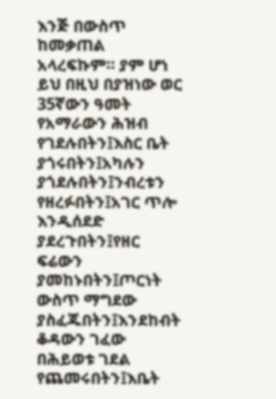እንጅ በውስጥ ከመቃጠል አላረፍኩም። ያም ሆነ ይህ በዚህ በያዝነው ወር 35ኛውን ዓመት የአማራውን ሕዝብ የገደሉበትን፤እስር ቤት ያጎሩበትን፤አካሉን ያጎደሉበትን፤ንብረቱን የዘረፉበትን፤አገር ጥሎ እንዲሰደድ ያደረጉበትን፤የዘር ፍሬውን ያመከኑበትን፤ጦርነት ውስጥ ማግደው ያስፈጁበትን፤እንደከብት ቆዳውን ገፈው በሕይወቱ ገደል የጨመሩበትን፤እቤት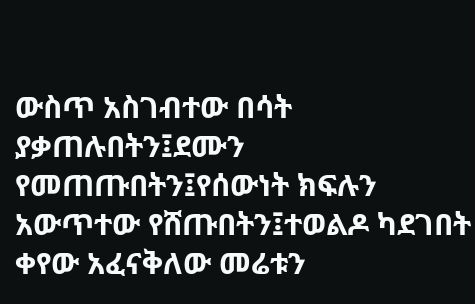ውስጥ አስገብተው በሳት ያቃጠሉበትን፤ደሙን የመጠጡበትን፤የሰውነት ክፍሉን አውጥተው የሸጡበትን፤ተወልዶ ካደገበት ቀየው አፈናቅለው መሬቱን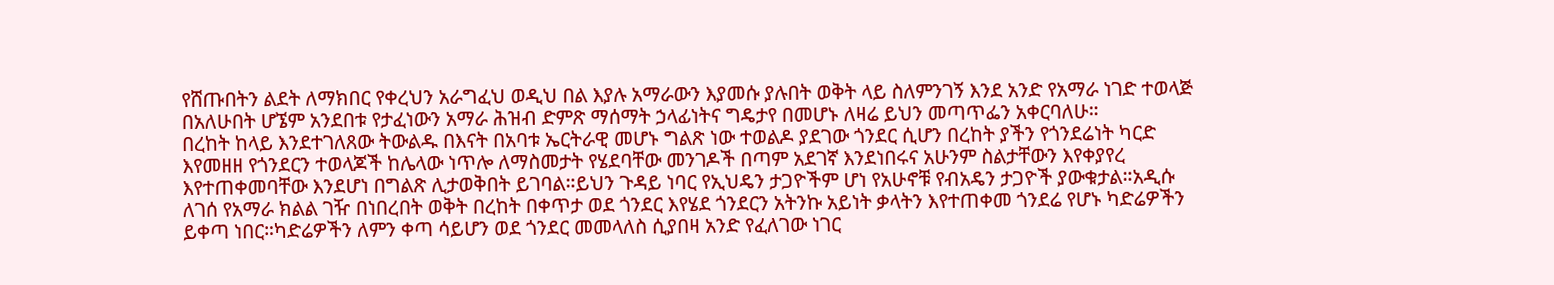የሸጡበትን ልደት ለማክበር የቀረህን አራግፈህ ወዲህ በል እያሉ አማራውን እያመሱ ያሉበት ወቅት ላይ ስለምንገኝ እንደ አንድ የአማራ ነገድ ተወላጅ በአለሁበት ሆኜም አንደበቱ የታፈነውን አማራ ሕዝብ ድምጽ ማሰማት ኃላፊነትና ግዴታየ በመሆኑ ለዛሬ ይህን መጣጥፌን አቀርባለሁ።
በረከት ከላይ እንደተገለጸው ትውልዱ በእናት በአባቱ ኤርትራዊ መሆኑ ግልጽ ነው ተወልዶ ያደገው ጎንደር ሲሆን በረከት ያችን የጎንደሬነት ካርድ እየመዘዘ የጎንደርን ተወላጆች ከሌላው ነጥሎ ለማስመታት የሄደባቸው መንገዶች በጣም አደገኛ እንደነበሩና አሁንም ስልታቸውን እየቀያየረ እየተጠቀመባቸው እንደሆነ በግልጽ ሊታወቅበት ይገባል።ይህን ጉዳይ ነባር የኢህዴን ታጋዮችም ሆነ የአሁኖቹ የብአዴን ታጋዮች ያውቁታል።አዲሱ ለገሰ የአማራ ክልል ገዥ በነበረበት ወቅት በረከት በቀጥታ ወደ ጎንደር እየሄደ ጎንደርን አትንኩ አይነት ቃላትን እየተጠቀመ ጎንደሬ የሆኑ ካድሬዎችን ይቀጣ ነበር።ካድሬዎችን ለምን ቀጣ ሳይሆን ወደ ጎንደር መመላለስ ሲያበዛ አንድ የፈለገው ነገር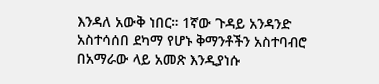እንዳለ አውቅ ነበር። 1ኛው ጉዳይ አንዳንድ አስተሳሰበ ደካማ የሆኑ ቅማንቶችን አስተባብሮ በአማራው ላይ አመጽ እንዲያነሱ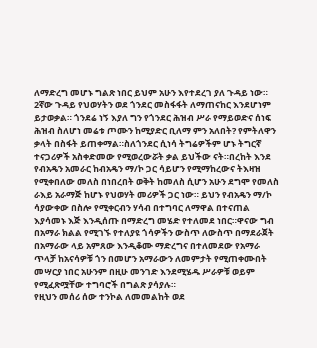ለማድረግ መሆኑ ግልጽ ነበር ይህም አሁን እየተደረገ ያለ ጉዳይ ነው። 2ኛው ጉዳይ የህወሃትን ወደ ጎንደር መስፋፋት ለማጠናከር እንደሆነም ይታወቃል። ጎንደሬ ነኝ እያለ ግን የጎንደር ሕዝብ ሥራ የማይወድና ሰነፍ ሕዝብ ስለሆነ መሬቱ ጦሙን ከሚያድር ቢለማ ምን አለበት? የምትለዋን ቃላት በስፋት ይጠቀማል።ስለጎንደር ሲነሳ ትግሬዎችም ሆኑ ትግርኛ ተናጋሪዎች አስቀድመው የሚወረውሯት ቃል ይህችው ናት።በረከት እንደ የብአዴን አመራር ከብአዴን ማ/ኮ ጋር ሳይሆን የሚማከረውና ትእዛዝ የሚቀበለው መለስ በነበረበት ወቅት ከመለስ ሲሆን አሁን ደግሞ የመለስ ራእይ አራማጅ ከሆኑ የህወሃት መሪዎች ጋር ነው። ይህን የብአዴን ማ/ኮ ሳያውቀው በስሎ የሚቀርብን ሃሳብ በተግባር ለማዋል በተናጠል እያሳመኑ እጅ እንዲሰጡ በማድረግ መሄድ የተለመደ ነበር።ዋናው ግብ በአማራ ክልል የሚገኙ የተለያዩ ጎሳዎችን ውስጥ ለውስጥ በማደራጀት በአማራው ላይ አምጸው እንዲቆሙ ማድረግና በተለመደው የአማራ ጥላቻ ከአናሳዎቹ ጎን በመሆን አማራውን ለመምታት የሚጠቀሙበት መሣርያ ነበር አሁንም በዚሁ መንገድ እንደሚሄዱ ሥራዎቹ ወይም የሚፈጽሟቸው ተግባሮች በግልጽ ያሳያሉ።
የዚህን መሰሪ ሰው ተንኮል ለመመልከት ወደ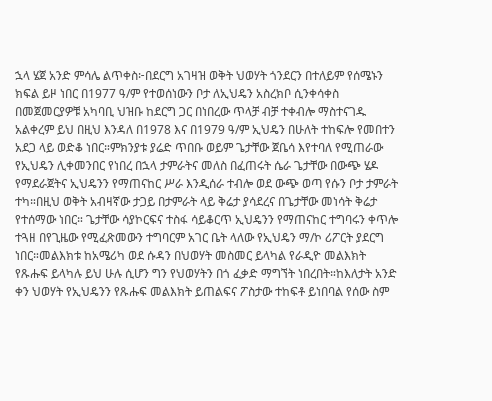ኋላ ሄጀ አንድ ምሳሌ ልጥቀስ፦በደርግ አገዛዝ ወቅት ህወሃት ጎንደርን በተለይም የሰሜኑን ክፍል ይዞ ነበር በ1977 ዓ/ም የተወሰነውን ቦታ ለኢህዴን አስረክቦ ሲንቀሳቀስ በመጀመርያዎቹ አካባቢ ህዝቡ ከደርግ ጋር በነበረው ጥላቻ ብቻ ተቀብሎ ማስተናገዱ አልቀረም ይህ በዚህ እንዳለ በ1978 እና በ1979 ዓ/ም ኢህዴን በሁለት ተከፍሎ የመበተን አደጋ ላይ ወድቆ ነበር።ምክንያቱ ያሬድ ጥበቡ ወይም ጌታቸው ጀቤሳ እየተባለ የሚጠራው የኢህዴን ሊቀመንበር የነበረ በኋላ ታምራትና መለስ በፈጠሩት ሴራ ጌታቸው በውጭ ሄዶ የማደራጀትና ኢህዴንን የማጠናከር ሥራ እንዲሰራ ተብሎ ወደ ውጭ ወጣ የሱን ቦታ ታምራት ተካ።በዚህ ወቅት አብዛኛው ታጋይ በታምራት ላይ ቅሬታ ያሳደረና በጌታቸው መነሳት ቅሬታ የተሰማው ነበር። ጌታቸው ሳያኮርፍና ተስፋ ሳይቆርጥ ኢህዴንን የማጠናከር ተግባሩን ቀጥሎ ተጓዘ በየጊዜው የሚፈጽመውን ተግባርም አገር ቤት ላለው የኢህዴን ማ/ኮ ሪፖርት ያደርግ ነበር።መልእክቱ ከአሜሪካ ወደ ሱዳን በህወሃት መስመር ይላካል የራዲዮ መልእክት የጹሑፍ ይላካሉ ይህ ሁሉ ሲሆን ግን የህወሃትን በጎ ፈቃድ ማግኘት ነበረበት።ከእለታት አንድ ቀን ህወሃት የኢህዴንን የጹሑፍ መልእክት ይጠልፍና ፖስታው ተከፍቶ ይነበባል የሰው ስም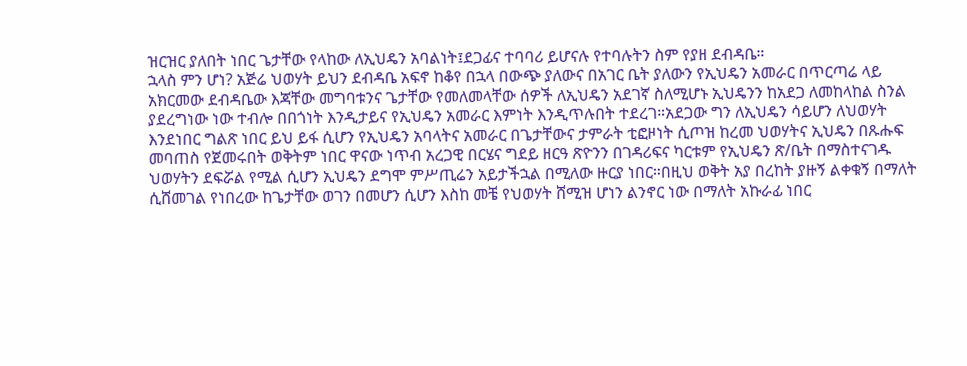ዝርዝር ያለበት ነበር ጌታቸው የላከው ለኢህዴን አባልነት፤ደጋፊና ተባባሪ ይሆናሉ የተባሉትን ስም የያዘ ደብዳቤ።
ኋላስ ምን ሆነ? አጅሬ ህወሃት ይህን ደብዳቤ አፍኖ ከቆየ በኋላ በውጭ ያለውና በአገር ቤት ያለውን የኢህዴን አመራር በጥርጣሬ ላይ አክርመው ደብዳቤው እጃቸው መግባቱንና ጌታቸው የመለመላቸው ሰዎች ለኢህዴን አደገኛ ስለሚሆኑ ኢህዴንን ከአደጋ ለመከላከል ስንል ያደረግነው ነው ተብሎ በበጎነት እንዲታይና የኢህዴን አመራር እምነት እንዲጥሉበት ተደረገ።አደጋው ግን ለኢህዴን ሳይሆን ለህወሃት እንደነበር ግልጽ ነበር ይህ ይፋ ሲሆን የኢህዴን አባላትና አመራር በጌታቸውና ታምራት ቲፎዞነት ሲጦዝ ከረመ ህወሃትና ኢህዴን በጹሑፍ መባጠስ የጀመሩበት ወቅትም ነበር ዋናው ነጥብ አረጋዊ በርሄና ግደይ ዘርዓ ጽዮንን በገዳሪፍና ካርቱም የኢህዴን ጽ/ቤት በማስተናገዱ ህወሃትን ደፍሯል የሚል ሲሆን ኢህዴን ደግሞ ምሥጢሬን አይታችኋል በሚለው ዙርያ ነበር።በዚህ ወቅት አያ በረከት ያዙኝ ልቀቁኝ በማለት ሲሸመገል የነበረው ከጌታቸው ወገን በመሆን ሲሆን እስከ መቼ የህወሃት ሸሚዝ ሆነን ልንኖር ነው በማለት አኩራፊ ነበር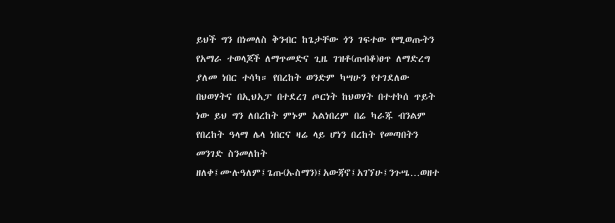ይህች ግን በነመለስ ቅንብር ከጌታቸው ጎን ገፍተው የሚወጡትን የአማራ ተወላጆች ለማጥመድና ጊዜ ገዝቶ(ጠብቆ)ፀጥ ለማድረግ ያለመ ነበር ተሳካ። የበረከት ወንድም ካሣሁን የተገደለው በህወሃትና በኢህአፓ በተደረገ ጦርነት ከህወሃት በተተኮሰ ጥይት ነው ይህ ግን ለበረከት ምኑም አልነበረም በሬ ካራጁ ብንልም የበረከት ዓላማ ሌላ ነበርና ዛሬ ላይ ሆነን በረከት የመጣበትን መንገድ ስንመለከት ዘለቀ፤ሙሉዓለም፤ጌጡ(ኡስማን)፤አውጃኖ፤አገኘሁ፤ንጉሤ…ወዘተ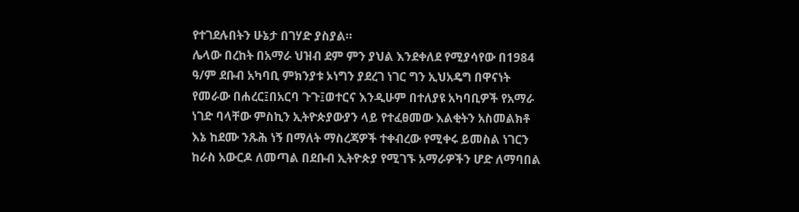የተገደሉበትን ሁኔታ በገሃድ ያስያል።
ሌላው በረከት በአማራ ህዝብ ደም ምን ያህል እንደቀለደ የሚያሳየው በ1984 ዓ/ም ደቡብ አካባቢ ምክንያቱ ኦነግን ያደረገ ነገር ግን ኢህአዴግ በዋናነት የመራው በሐረር፤በአርባ ጉጉ፤ወተርና እንዲሁም በተለያዩ አካባቢዎች የአማራ ነገድ ባላቸው ምስኪን ኢትዮጵያውያን ላይ የተፈፀመው እልቂትን አስመልክቶ እኔ ከደሙ ንጹሕ ነኝ በማለት ማስረጃዎች ተቀብረው የሚቀሩ ይመስል ነገርን ከራስ አውርዶ ለመጣል በደቡብ ኢትዮጵያ የሚገኙ አማራዎችን ሆድ ለማባበል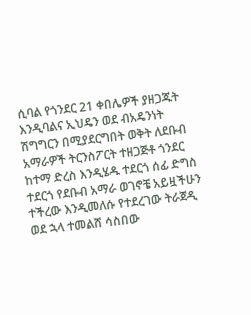ሲባል የጎንደር 21 ቀበሌዎች ያዘጋጁት እንዲባልና ኢህዴን ወደ ብአዴንነት ሽግግርን በሚያደርግበት ወቅት ለደቡብ አማራዎች ትርንስፖርት ተዘጋጅቶ ጎንደር ከተማ ድረስ እንዲሄዱ ተደርጎ ሰፊ ድግስ ተደርጎ የደቡብ አማራ ወገኖቼ አይዟችሁን ተችረው እንዲመለሱ የተደረገው ትራጀዲ ወደ ኋላ ተመልሸ ሳስበው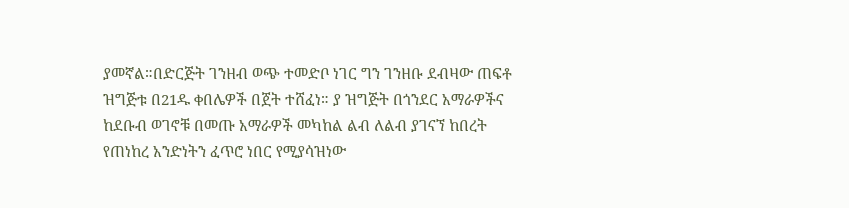ያመኛል።በድርጅት ገንዘብ ወጭ ተመድቦ ነገር ግን ገንዘቡ ደብዛው ጠፍቶ ዝግጅቱ በ21ዱ ቀበሌዎች በጀት ተሸፈነ። ያ ዝግጅት በጎንደር አማራዎችና ከደቡብ ወገኖቹ በመጡ አማራዎች መካከል ልብ ለልብ ያገናኘ ከበረት የጠነከረ አንድነትን ፈጥሮ ነበር የሚያሳዝነው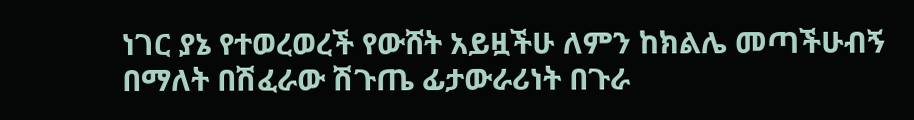ነገር ያኔ የተወረወረች የውሸት አይዟችሁ ለምን ከክልሌ መጣችሁብኝ በማለት በሽፈራው ሽጉጤ ፊታውራሪነት በጉራ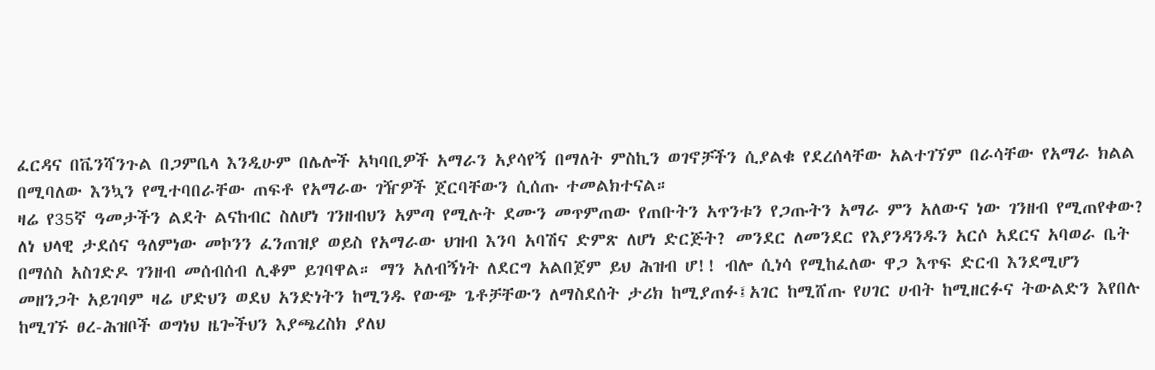ፈርዳና በቬንሻንጉል በጋምቤላ እንዲሁም በሌሎች አካባቢዎች አማራን አያሳየኝ በማለት ምስኪን ወገኖቻችን ሲያልቁ የደረሰላቸው አልተገኘም በራሳቸው የአማራ ክልል በሚባለው እንኳን የሚተባበራቸው ጠፍቶ የአማራው ገዥዎች ጀርባቸውን ሲሰጡ ተመልክተናል።
ዛሬ የ35ኛ ዓመታችን ልደት ልናከብር ስለሆነ ገንዘብህን አምጣ የሚሉት ደሙን መጥምጠው የጠቡትን አጥንቱን የጋጡትን አማራ ምን አለውና ነው ገንዘብ የሚጠየቀው? ለነ ህላዊ ታደሰና ዓለምነው መኮንን ፈንጠዝያ ወይስ የአማራው ህዝብ እንባ አባሽና ድምጽ ለሆነ ድርጅት? መንደር ለመንደር የእያንዳንዱን አርሶ አደርና አባወራ ቤት በማሰስ አስገድዶ ገንዘብ መሰብሰብ ሊቆም ይገባዋል። ማን አለብኝነት ለደርግ አልበጀም ይህ ሕዝብ ሆ!! ብሎ ሲነሳ የሚከፈለው ዋጋ እጥፍ ድርብ እንደሚሆን መዘንጋት አይገባም ዛሬ ሆድህን ወደህ አንድነትን ከሚንዱ የውጭ ጌቶቻቸውን ለማስደሰት ታሪክ ከሚያጠፉ፤አገር ከሚሸጡ የሀገር ሀብት ከሚዘርፉና ትውልድን እየበሉ ከሚገኙ ፀረ-ሕዝቦች ወግነህ ዜጐችህን እያጫረስክ ያለህ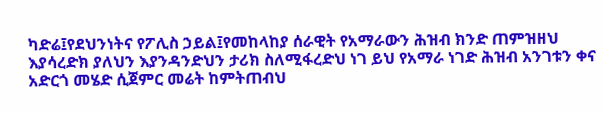ካድሬ፤የደህንነትና የፖሊስ ኃይል፤የመከላከያ ሰራዊት የአማራውን ሕዝብ ክንድ ጠምዝዘህ እያሳረድክ ያለህን እያንዳንድህን ታሪክ ስለሚፋረድህ ነገ ይህ የአማራ ነገድ ሕዝብ አንገቱን ቀና አድርጎ መሄድ ሲጀምር መሬት ከምትጠብህ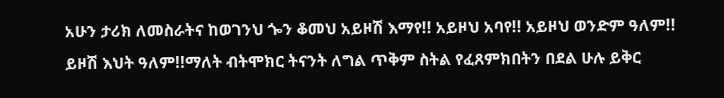አሁን ታሪክ ለመስራትና ከወገንህ ጐን ቆመህ አይዞሽ እማየ!! አይዞህ አባየ!! አይዞህ ወንድም ዓለም!! ይዞሽ እህት ዓለም!!ማለት ብትሞክር ትናንት ለግል ጥቅም ስትል የፈጸምክበትን በደል ሁሉ ይቅር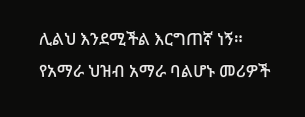ሊልህ እንደሚችል እርግጠኛ ነኝ።
የአማራ ህዝብ አማራ ባልሆኑ መሪዎች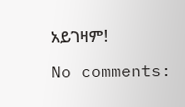አይገዛም!

No comments: